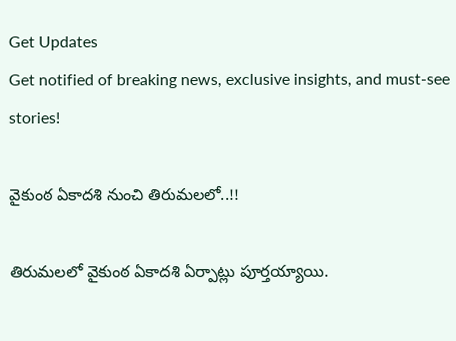Get Updates
Get notified of breaking news, exclusive insights, and must-see stories!

వైకుంఠ ఏకాదశి నుంచి తిరుమలలో..!!

తిరుమలలో వైకుంఠ ఏకాదశి ఏర్పాట్లు పూర్తయ్యాయి.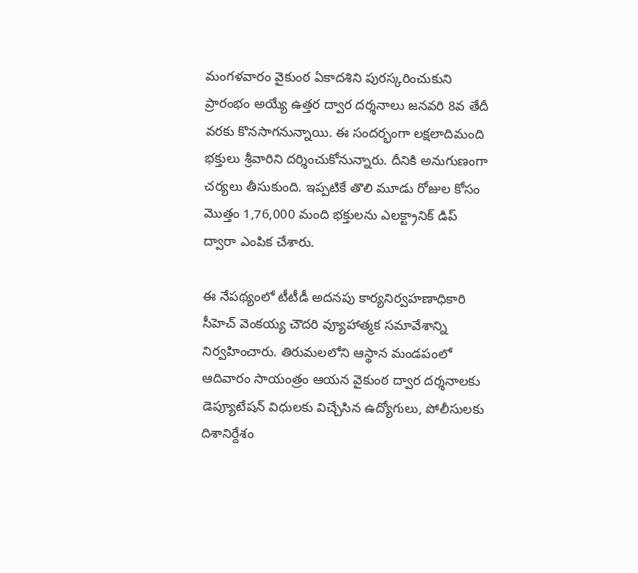మంగళవారం వైకుంఠ ఏకాదశిని పురస్కరించుకుని ప్రారంభం అయ్యే ఉత్తర ద్వార దర్శనాలు జనవరి 8వ తేదీ వరకు కొనసాగనున్నాయి. ఈ సందర్భంగా లక్షలాదిమంది భక్తులు శ్రీవారిని దర్శించుకోనున్నారు. దీనికి అనుగుణంగా చర్యలు తీసుకుంది. ఇప్పటికే తొలి మూడు రోజుల కోసం మొత్తం 1,76,000 మంది భక్తులను ఎలక్ట్రానిక్ డిప్ ద్వారా ఎంపిక చేశారు.

ఈ నేపథ్యంలో టీటీడీ అద‌న‌పు కార్యనిర్వహణాధికారి సీహెచ్ వెంక‌య్య చౌద‌రి వ్యూహాత్మక సమావేశాన్ని నిర్వహించారు. తిరుమ‌ల‌లోని ఆస్థాన మండ‌పంలో ఆదివారం సాయంత్రం ఆయ‌న వైకుంఠ ద్వార ద‌ర్శ‌నాల‌కు డెప్యూటేష‌న్ విధుల‌కు విచ్చేసిన ఉద్యోగులు, పోలీసుల‌కు దిశానిర్దేశం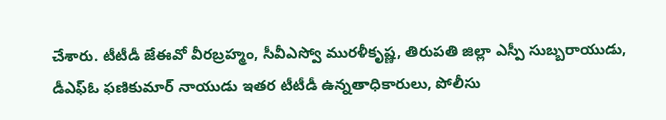చేశారు. టీటీడీ జేఈవో వీర‌బ్ర‌హ్మం, సీవీఎస్వో ముర‌ళీకృష్ణ‌, తిరుప‌తి జిల్లా ఎస్పీ సుబ్బ‌రాయుడు, డీఎఫ్ఓ ఫణికుమార్ నాయుడు ఇత‌ర టీటీడీ ఉన్న‌తాధికారులు, పోలీసు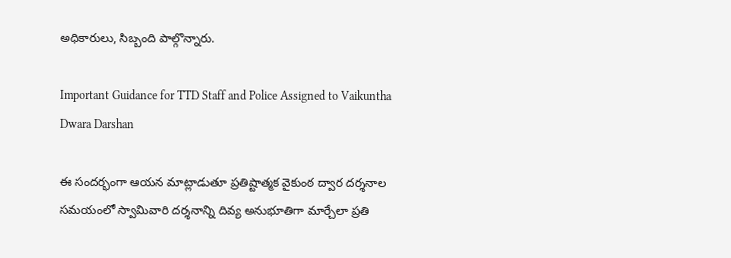అధికారులు, సిబ్బంది పాల్గొన్నారు.

Important Guidance for TTD Staff and Police Assigned to Vaikuntha Dwara Darshan

ఈ సంద‌ర్భంగా ఆయ‌న మాట్లాడుతూ ప్ర‌తిష్టాత్మ‌క‌ వైకుంఠ ద్వార దర్శనాల సమయంలో స్వామివారి ద‌ర్శ‌నాన్ని దివ్య అనుభూతిగా మార్చేలా ప్ర‌తి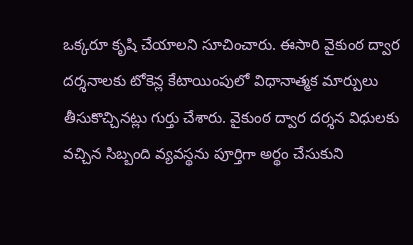ఒక్క‌రూ కృషి చేయాల‌ని సూచించారు. ఈసారి వైకుంఠ ద్వార ద‌ర్శ‌నాల‌కు టోకెన్ల కేటాయింపులో విధానాత్మ‌క మార్పులు తీసుకొచ్చిన‌ట్లు గుర్తు చేశారు. వైకుంఠ ద్వార ద‌ర్శ‌న విధుల‌కు వ‌చ్చిన సిబ్బంది వ్య‌వ‌స్థ‌ను పూర్తిగా అర్థం చేసుకుని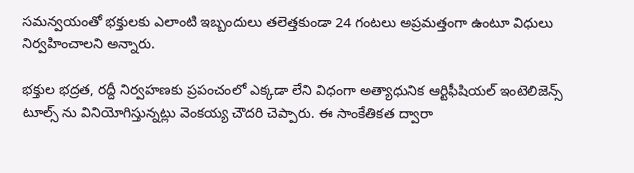స‌మ‌న్వ‌యంతో భ‌క్తుల‌కు ఎలాంటి ఇబ్బందులు త‌లెత్త‌కుండా 24 గంట‌లు అప్ర‌మ‌త్తంగా ఉంటూ విధులు నిర్వ‌హించాల‌ని అన్నారు.

భ‌క్తుల భ‌ద్ర‌త, ర‌ద్దీ నిర్వ‌హ‌ణ‌కు ప్ర‌పంచంలో ఎక్క‌డా లేని విధంగా అత్యాధునిక ఆర్టిఫీషియల్ ఇంటెలిజెన్స్ టూల్స్ ను వినియోగిస్తున్న‌ట్లు వెంకయ్య చౌదరి చెప్పారు. ఈ సాంకేతిక‌త ద్వారా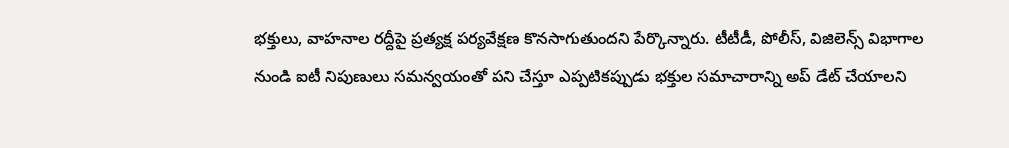భ‌క్తులు, వాహ‌నాల ర‌ద్దీపై ప్ర‌త్య‌క్ష ప‌ర్య‌వేక్ష‌ణ కొన‌సాగుతుంద‌ని పేర్కొన్నారు. టీటీడీ, పోలీస్, విజిలెన్స్ విభాగాల నుండి ఐటీ నిపుణులు స‌మ‌న్వ‌యంతో ప‌ని చేస్తూ ఎప్ప‌టిక‌ప్పుడు భ‌క్తుల స‌మాచారాన్ని అప్ డేట్ చేయాలని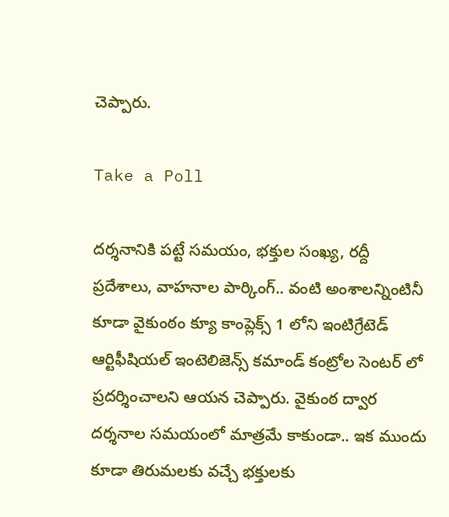చెప్పారు.

Take a Poll

దర్శనానికి పట్టే సమయం, భక్తుల సంఖ్య, రద్దీ ప్రదేశాలు, వాహనాల పార్కింగ్.. వంటి అంశాలన్నింటినీ కూడా వైకుంఠం క్యూ కాంప్లెక్స్ 1 లోని ఇంటిగ్రేటెడ్ ఆర్టిఫీషియల్ ఇంటెలిజెన్స్ కమాండ్ కంట్రోల సెంట‌ర్ లో ప్ర‌ద‌ర్శించాల‌ని ఆయన చెప్పారు. వైకుంఠ ద్వార దర్శనాల సమయంలో మాత్రమే కాకుండా.. ఇక ముందు కూడా తిరుమ‌ల‌కు వ‌చ్చే భ‌క్తులకు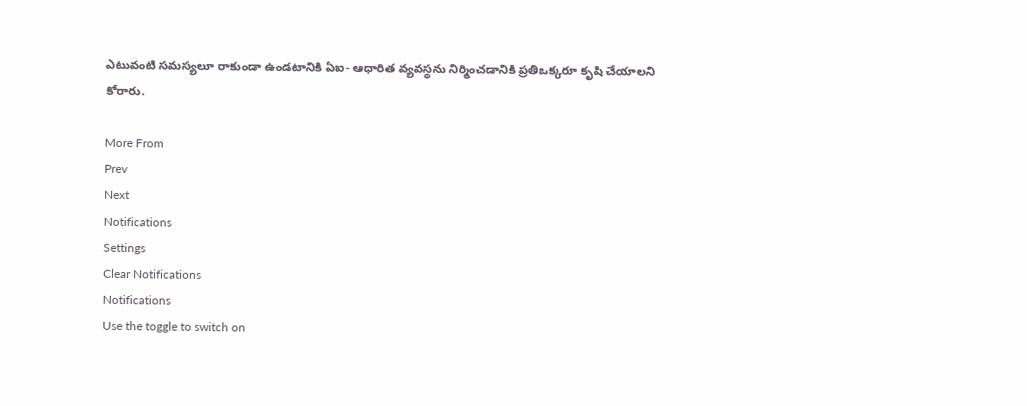ఎటువంటి సమస్యలూ రాకుండా ఉండటానికి ఏఐ- ఆధారిత వ్య‌వ‌స్థ‌ను నిర్మించడానికి ప్ర‌తిఒక్క‌రూ కృషి చేయాల‌ని కోరారు.

More From
Prev
Next
Notifications
Settings
Clear Notifications
Notifications
Use the toggle to switch on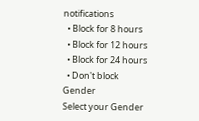notifications
  • Block for 8 hours
  • Block for 12 hours
  • Block for 24 hours
  • Don't block
Gender
Select your Gender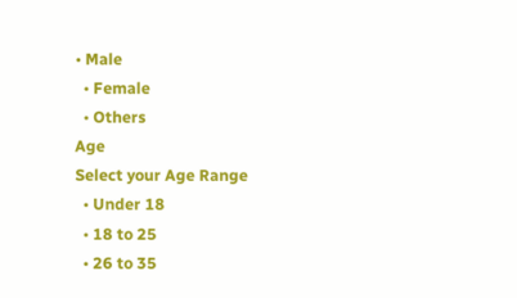• Male
  • Female
  • Others
Age
Select your Age Range
  • Under 18
  • 18 to 25
  • 26 to 35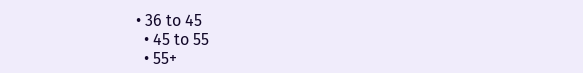• 36 to 45
  • 45 to 55
  • 55+